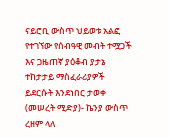ናይሮቢ ውስጥ ህይወቱ አልፎ የተገኘው የሰብዓዊ መብት ተሟጋች እና ጋዜጠኛ ያዕቆብ ያታኔ ተከታታይ ማስፈራሪያዎች ይደርሱት እንደነበር ታወቀ
(መሠረት ሚድያ)- ኬንያ ውስጥ ረዘም ላለ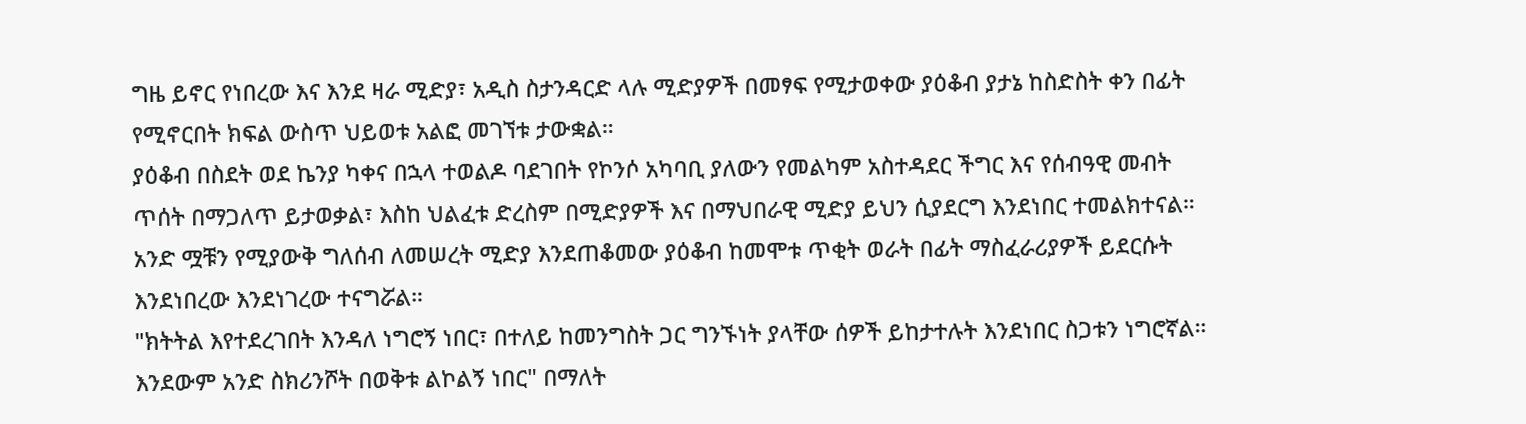ግዜ ይኖር የነበረው እና እንደ ዛራ ሚድያ፣ አዲስ ስታንዳርድ ላሉ ሚድያዎች በመፃፍ የሚታወቀው ያዕቆብ ያታኔ ከስድስት ቀን በፊት የሚኖርበት ክፍል ውስጥ ህይወቱ አልፎ መገኘቱ ታውቋል።
ያዕቆብ በስደት ወደ ኬንያ ካቀና በኋላ ተወልዶ ባደገበት የኮንሶ አካባቢ ያለውን የመልካም አስተዳደር ችግር እና የሰብዓዊ መብት ጥሰት በማጋለጥ ይታወቃል፣ እስከ ህልፈቱ ድረስም በሚድያዎች እና በማህበራዊ ሚድያ ይህን ሲያደርግ እንደነበር ተመልክተናል።
አንድ ሟቹን የሚያውቅ ግለሰብ ለመሠረት ሚድያ እንደጠቆመው ያዕቆብ ከመሞቱ ጥቂት ወራት በፊት ማስፈራሪያዎች ይደርሱት እንደነበረው እንደነገረው ተናግሯል።
"ክትትል እየተደረገበት እንዳለ ነግሮኝ ነበር፣ በተለይ ከመንግስት ጋር ግንኙነት ያላቸው ሰዎች ይከታተሉት እንደነበር ስጋቱን ነግሮኛል። እንደውም አንድ ስክሪንሾት በወቅቱ ልኮልኝ ነበር" በማለት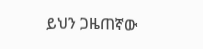ይህን ጋዜጠኛው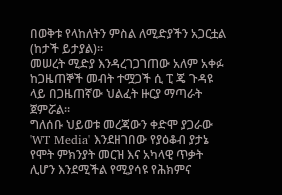በወቅቱ የላከለትን ምስል ለሚድያችን አጋርቷል (ከታች ይታያል)።
መሠረት ሚድያ እንዳረገጋገጠው አለም አቀፉ ከጋዜጠኞች መብት ተሟጋች ሲ ፒ ጄ ጉዳዩ ላይ በጋዜጠኛው ህልፈት ዙርያ ማጣራት ጀምሯል።
ግለሰቡ ህይወቱ መረጃውን ቀድሞ ያጋራው 'WT Media' እንደዘገበው የያዕቆብ ያታኔ የሞት ምክንያት መርዝ እና አካላዊ ጥቃት ሊሆን እንደሚችል የሚያሳዩ የሕክምና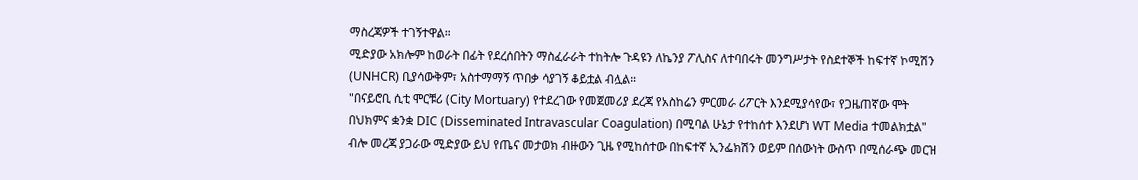ማስረጃዎች ተገኝተዋል።
ሚድያው አክሎም ከወራት በፊት የደረሰበትን ማስፈራራት ተከትሎ ጉዳዩን ለኬንያ ፖሊስና ለተባበሩት መንግሥታት የስደተኞች ከፍተኛ ኮሚሽን (UNHCR) ቢያሳውቅም፣ አስተማማኝ ጥበቃ ሳያገኝ ቆይቷል ብሏል።
"በናይሮቢ ሲቲ ሞርቹሪ (City Mortuary) የተደረገው የመጀመሪያ ደረጃ የአስከሬን ምርመራ ሪፖርት እንደሚያሳየው፣ የጋዜጠኛው ሞት በህክምና ቋንቋ DIC (Disseminated Intravascular Coagulation) በሚባል ሁኔታ የተከሰተ እንደሆነ WT Media ተመልክቷል" ብሎ መረጃ ያጋራው ሚድያው ይህ የጤና መታወክ ብዙውን ጊዜ የሚከሰተው በከፍተኛ ኢንፌክሽን ወይም በሰውነት ውስጥ በሚሰራጭ መርዝ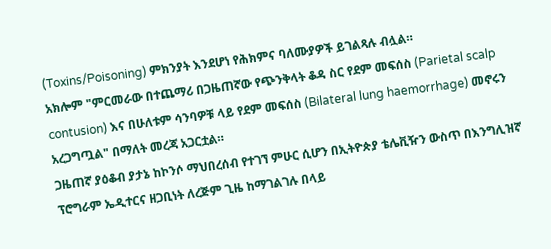(Toxins/Poisoning) ምክንያት እንደሆነ የሕክምና ባለሙያዎች ይገልጻሉ ብሏል።
አክሎም "ምርመራው በተጨማሪ በጋዜጠኛው የጭንቅላት ቆዳ ስር የደም መፍሰስ (Parietal scalp contusion) እና በሁለቱም ሳንባዎቹ ላይ የደም መፍሰስ (Bilateral lung haemorrhage) መኖሩን አረጋግጧል" በማለት መረጃ አጋርቷል።
ጋዜጠኛ ያዕቆብ ያታኔ ከኮንሶ ማህበረሰብ የተገኘ ምሁር ሲሆን በኢትዮጵያ ቴሌቪዥን ውስጥ በእንግሊዝኛ ፕሮግራም ኤዲተርና ዘጋቢነት ለረጅም ጊዜ ከማገልገሉ በላይ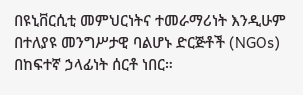በዩኒቨርሲቲ መምህርነትና ተመራማሪነት እንዲሁም በተለያዩ መንግሥታዊ ባልሆኑ ድርጅቶች (NGOs) በከፍተኛ ኃላፊነት ሰርቶ ነበር።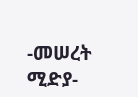-መሠረት ሚድያ-